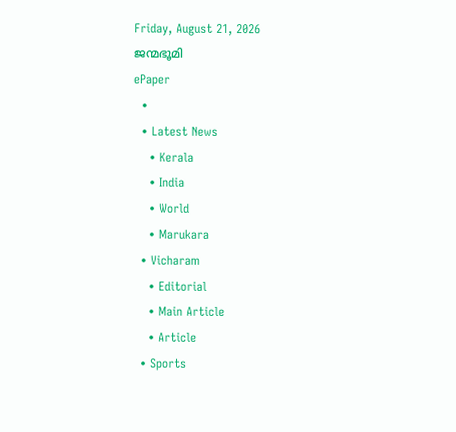Friday, August 21, 2026
ജന്മഭൂമി
ePaper
  •
  • Latest News
    • Kerala
    • India
    • World
    • Marukara
  • Vicharam
    • Editorial
    • Main Article
    • Article
  • Sports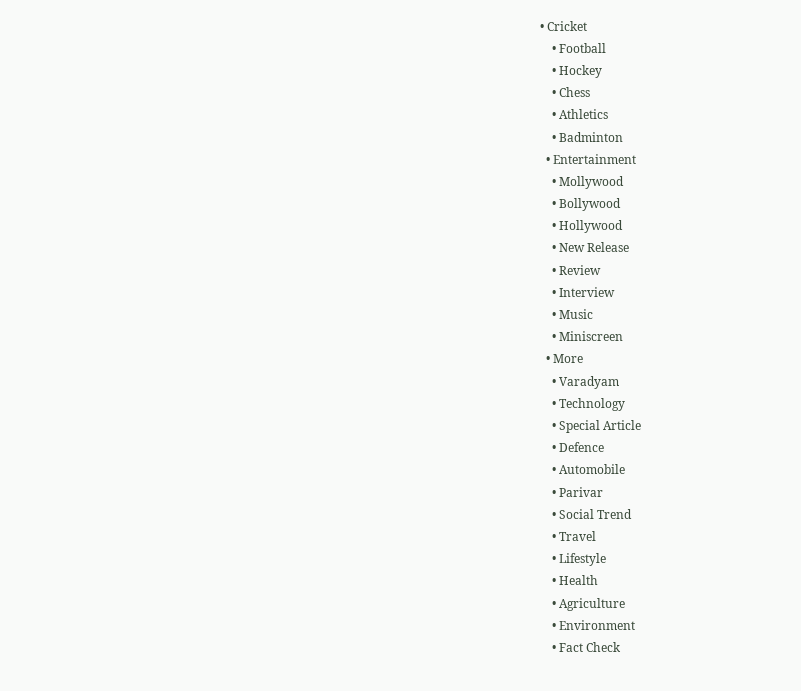• Cricket
    • Football
    • Hockey
    • Chess
    • Athletics
    • Badminton
  • Entertainment
    • Mollywood
    • Bollywood
    • Hollywood
    • New Release
    • Review
    • Interview
    • Music
    • Miniscreen
  • More
    • Varadyam
    • Technology
    • Special Article
    • Defence
    • Automobile
    • Parivar
    • Social Trend
    • Travel
    • Lifestyle
    • Health
    • Agriculture
    • Environment
    • Fact Check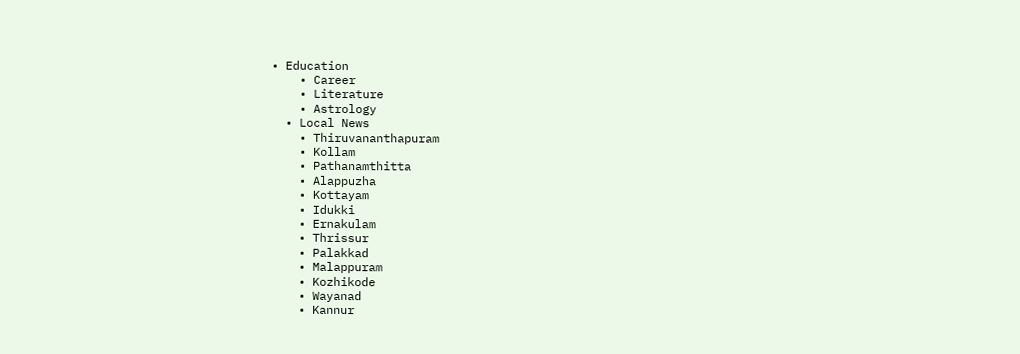• Education
    • Career
    • Literature
    • Astrology
  • Local News
    • Thiruvananthapuram
    • Kollam
    • Pathanamthitta
    • Alappuzha
    • Kottayam
    • Idukki
    • Ernakulam
    • Thrissur
    • Palakkad
    • Malappuram
    • Kozhikode
    • Wayanad
    • Kannur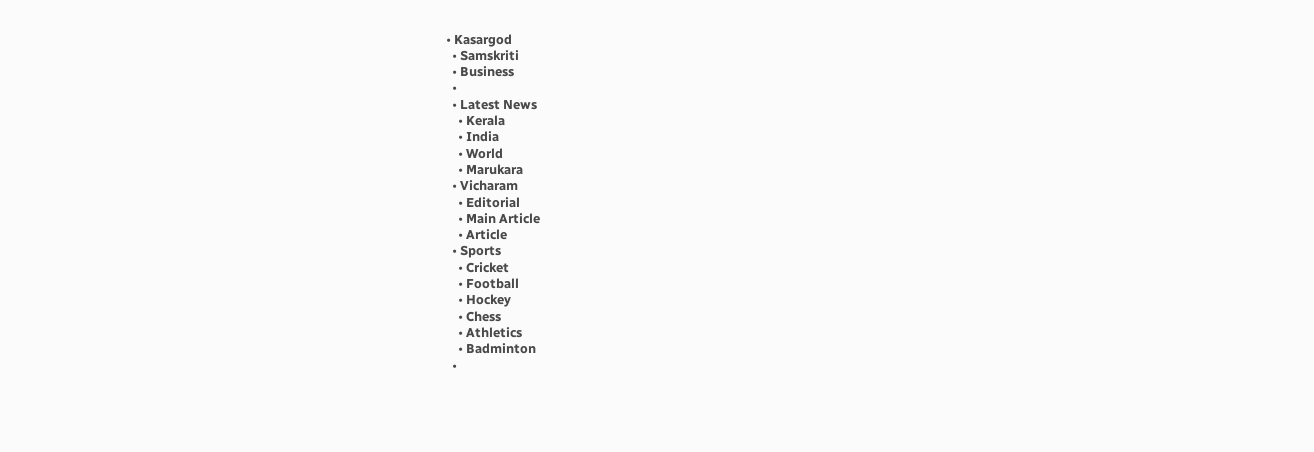• Kasargod
  • Samskriti
  • Business
  •
  • Latest News
    • Kerala
    • India
    • World
    • Marukara
  • Vicharam
    • Editorial
    • Main Article
    • Article
  • Sports
    • Cricket
    • Football
    • Hockey
    • Chess
    • Athletics
    • Badminton
  •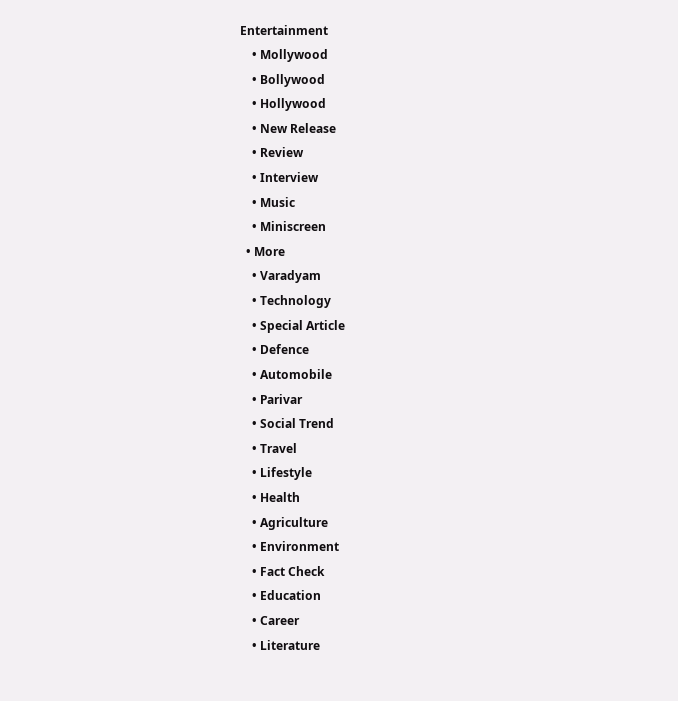Entertainment
    • Mollywood
    • Bollywood
    • Hollywood
    • New Release
    • Review
    • Interview
    • Music
    • Miniscreen
  • More
    • Varadyam
    • Technology
    • Special Article
    • Defence
    • Automobile
    • Parivar
    • Social Trend
    • Travel
    • Lifestyle
    • Health
    • Agriculture
    • Environment
    • Fact Check
    • Education
    • Career
    • Literature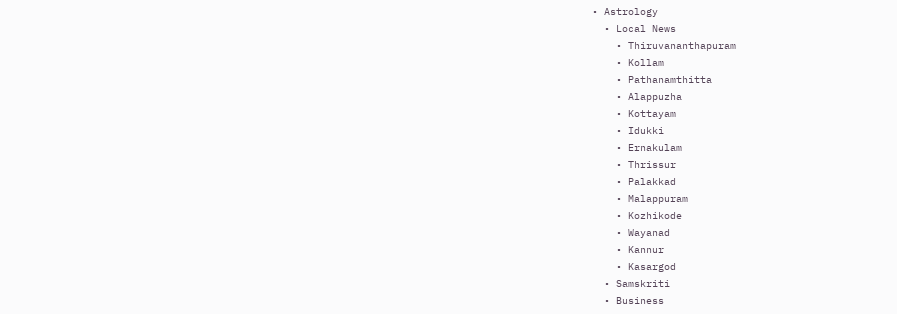• Astrology
  • Local News
    • Thiruvananthapuram
    • Kollam
    • Pathanamthitta
    • Alappuzha
    • Kottayam
    • Idukki
    • Ernakulam
    • Thrissur
    • Palakkad
    • Malappuram
    • Kozhikode
    • Wayanad
    • Kannur
    • Kasargod
  • Samskriti
  • Business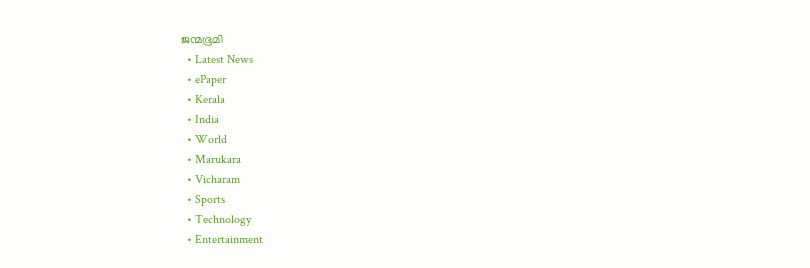ജന്മഭൂമി
  • Latest News
  • ePaper
  • Kerala
  • India
  • World
  • Marukara
  • Vicharam
  • Sports
  • Technology
  • Entertainment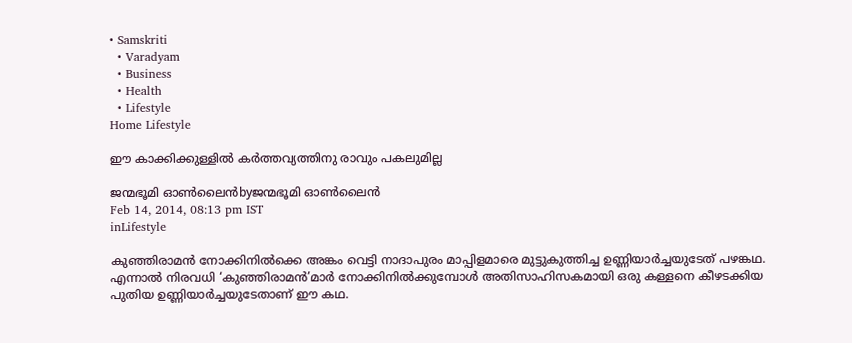• Samskriti
  • Varadyam
  • Business
  • Health
  • Lifestyle
Home Lifestyle

ഈ കാക്കിക്കുള്ളില്‍ കര്‍ത്തവ്യത്തിനു രാവും പകലുമില്ല

ജന്മഭൂമി ഓണ്‍ലൈന്‍byജന്മഭൂമി ഓണ്‍ലൈന്‍
Feb 14, 2014, 08:13 pm IST
inLifestyle

കുഞ്ഞിരാമന്‍ നോക്കിനില്‍ക്കെ അങ്കം വെട്ടി നാദാപുരം മാപ്പിളമാരെ മുട്ടുകുത്തിച്ച ഉണ്ണിയാര്‍ച്ചയുടേത്‌ പഴങ്കഥ. എന്നാല്‍ നിരവധി ‘കുഞ്ഞിരാമന്‍’മാര്‍ നോക്കിനില്‍ക്കുമ്പോള്‍ അതിസാഹിസകമായി ഒരു കള്ളനെ കീഴടക്കിയ പുതിയ ഉണ്ണിയാര്‍ച്ചയുടേതാണ്‌ ഈ കഥ.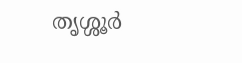തൃശ്ശൂര്‍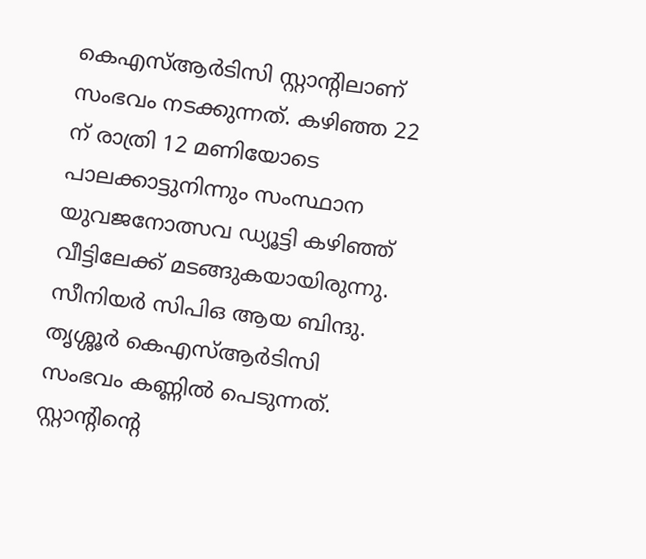കെഎസ്‌ആര്‍ടിസി സ്റ്റാന്റിലാണ്‌ സംഭവം നടക്കുന്നത്‌. കഴിഞ്ഞ 22 ന്‌ രാത്രി 12 മണിയോടെ പാലക്കാട്ടുനിന്നും സംസ്ഥാന യുവജനോത്സവ ഡ്യൂട്ടി കഴിഞ്ഞ്‌ വീട്ടിലേക്ക്‌ മടങ്ങുകയായിരുന്നു. സീനിയര്‍ സിപിഒ ആയ ബിന്ദു. തൃശ്ശൂര്‍ കെഎസ്‌ആര്‍ടിസി സംഭവം കണ്ണില്‍ പെടുന്നത്‌. സ്റ്റാന്റിന്റെ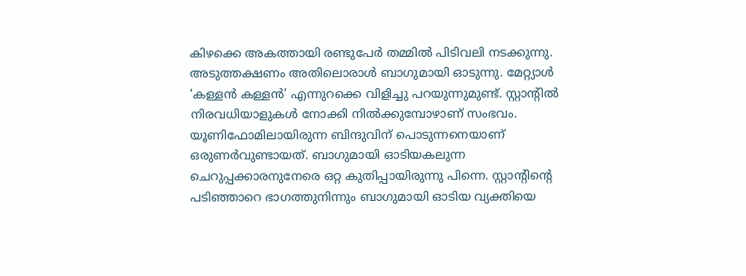കിഴക്കെ അകത്തായി രണ്ടുപേര്‍ തമ്മില്‍ പിടിവലി നടക്കുന്നു. അടുത്തക്ഷണം അതിലൊരാള്‍ ബാഗുമായി ഓടുന്നു. മേറ്റ്യാള്‍ ‘കള്ളന്‍ കള്ളന്‍’ എന്നുറക്കെ വിളിച്ചു പറയുന്നുമുണ്ട്‌. സ്റ്റാന്റില്‍ നിരവധിയാളുകള്‍ നോക്കി നില്‍ക്കുമ്പോഴാണ്‌ സംഭവം. യൂണിഫോമിലായിരുന്ന ബിന്ദുവിന്‌ പൊടുന്നനെയാണ്‌ ഒരുണര്‍വുണ്ടായത്‌. ബാഗുമായി ഓടിയകലുന്ന ചെറുപ്പക്കാരനുനേരെ ഒറ്റ കുതിപ്പായിരുന്നു പിന്നെ. സ്റ്റാന്റിന്റെ പടിഞ്ഞാറെ ഭാഗത്തുനിന്നും ബാഗുമായി ഓടിയ വ്യക്തിയെ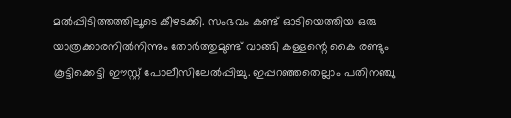മല്‍പ്പിടിത്തത്തിലൂടെ കീഴടക്കി. സംഭവം കണ്ട്‌ ഓടിയെത്തിയ ഒരു യാത്രക്കാരനില്‍നിന്നും തോര്‍ത്തുമുണ്ട്‌ വാങ്ങി കള്ളന്റെ കൈ രണ്ടും കൂട്ടിക്കെട്ടി ഈസ്റ്റ്‌ പോലീസിലേല്‍പ്പിച്ചു. ഇപ്പറഞ്ഞതെല്ലാം പതിനഞ്ചു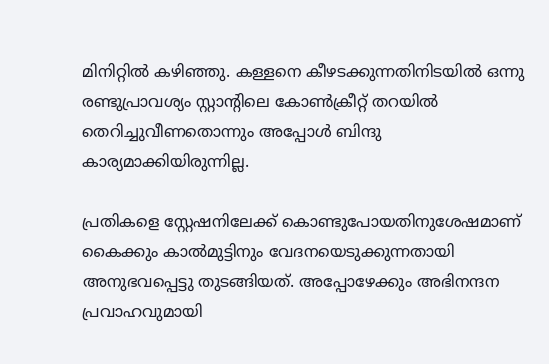മിനിറ്റില്‍ കഴിഞ്ഞു. കള്ളനെ കീഴടക്കുന്നതിനിടയില്‍ ഒന്നു രണ്ടുപ്രാവശ്യം സ്റ്റാന്റിലെ കോണ്‍ക്രീറ്റ്‌ തറയില്‍ തെറിച്ചുവീണതൊന്നും അപ്പോള്‍ ബിന്ദു കാര്യമാക്കിയിരുന്നില്ല.

പ്രതികളെ സ്റ്റേഷനിലേക്ക്‌ കൊണ്ടുപോയതിനുശേഷമാണ്‌ കൈക്കും കാല്‍മുട്ടിനും വേദനയെടുക്കുന്നതായി അനുഭവപ്പെട്ടു തുടങ്ങിയത്‌. അപ്പോഴേക്കും അഭിനന്ദന പ്രവാഹവുമായി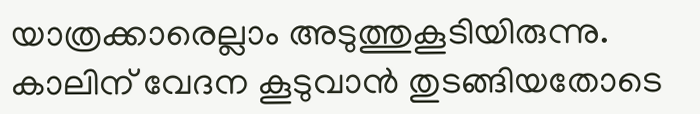യാത്രക്കാരെല്ലാം അടുത്തുകൂടിയിരുന്നു. കാലിന്‌ വേദന കൂടുവാന്‍ തുടങ്ങിയതോടെ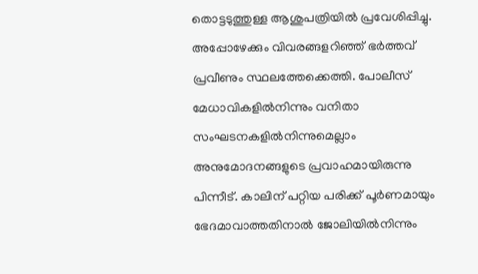തൊട്ടടുത്തുള്ള ആശുപത്രിയില്‍ പ്രവേശിപ്പിച്ചു. അപ്പോഴേക്കും വിവരങ്ങളറിഞ്ഞ്‌ ഭര്‍ത്തവ്‌ പ്രവീണും സ്ഥലത്തേക്കെത്തി. പോലീസ്‌ മേധാവികളില്‍നിന്നും വനിതാ സംഘടനകളില്‍നിന്നുമെല്ലാം അനുമോദനങ്ങളുടെ പ്രവാഹമായിരുന്നു പിന്നീട്‌. കാലിന്‌ പറ്റിയ പരിക്ക്‌ പൂര്‍ണമായും ഭേദമാവാത്തതിനാല്‍ ജോലിയില്‍നിന്നും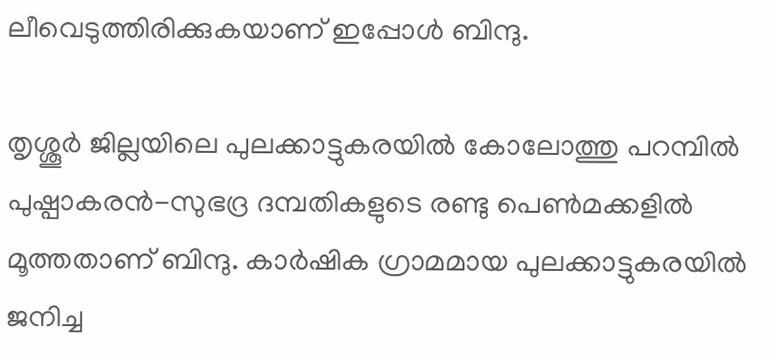ലീവെടുത്തിരിക്കുകയാണ്‌ ഇപ്പോള്‍ ബിന്ദു.

തൃശ്ശൂര്‍ ജില്ലയിലെ പുലക്കാട്ടുകരയില്‍ കോലോത്തു പറമ്പില്‍ പുഷ്പാകരന്‍-സുഭദ്ര ദമ്പതികളുടെ രണ്ടു പെണ്‍മക്കളില്‍ മൂത്തതാണ്‌ ബിന്ദു. കാര്‍ഷിക ഗ്രാമമായ പുലക്കാട്ടുകരയില്‍ ജനിച്ച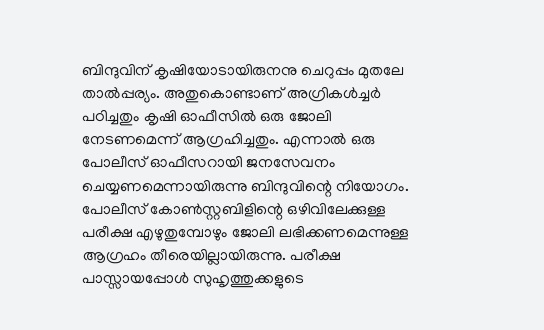ബിന്ദുവിന്‌ കൃഷിയോടായിരുനനു ചെറുപ്പം മുതലേ താല്‍പ്പര്യം. അതുകൊണ്ടാണ്‌ അഗ്രികള്‍ച്ചര്‍ പഠിച്ചതും കൃഷി ഓഫീസില്‍ ഒരു ജോലി നേടണമെന്ന്‌ ആഗ്രഹിച്ചതും. എന്നാല്‍ ഒരു പോലീസ്‌ ഓഫീസറായി ജനസേവനം ചെയ്യണമെന്നായിരുന്നു ബിന്ദുവിന്റെ നിയോഗം. പോലീസ്‌ കോണ്‍സ്റ്റബിളിന്റെ ഒഴിവിലേക്കുള്ള പരീക്ഷ എഴുതുമ്പോഴും ജോലി ലഭിക്കണമെന്നുള്ള ആഗ്രഹം തീരെയില്ലായിരുന്നു. പരീക്ഷ പാസ്സായപ്പോള്‍ സുഹൃത്തുക്കളുടെ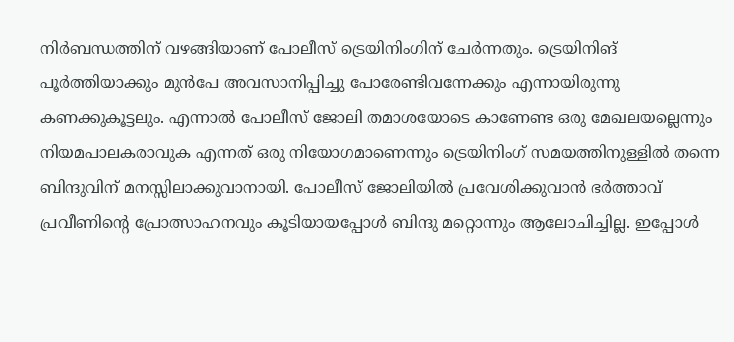നിര്‍ബന്ധത്തിന്‌ വഴങ്ങിയാണ്‌ പോലീസ്‌ ട്രെയിനിംഗിന്‌ ചേര്‍ന്നതും. ട്രെയിനിങ്‌ പൂര്‍ത്തിയാക്കും മുന്‍പേ അവസാനിപ്പിച്ചു പോരേണ്ടിവന്നേക്കും എന്നായിരുന്നു കണക്കുകൂട്ടലും. എന്നാല്‍ പോലീസ്‌ ജോലി തമാശയോടെ കാണേണ്ട ഒരു മേഖലയല്ലെന്നും നിയമപാലകരാവുക എന്നത്‌ ഒരു നിയോഗമാണെന്നും ട്രെയിനിംഗ്‌ സമയത്തിനുള്ളില്‍ തന്നെ ബിന്ദുവിന്‌ മനസ്സിലാക്കുവാനായി. പോലീസ്‌ ജോലിയില്‍ പ്രവേശിക്കുവാന്‍ ഭര്‍ത്താവ്‌ പ്രവീണിന്റെ പ്രോത്സാഹനവും കൂടിയായപ്പോള്‍ ബിന്ദു മറ്റൊന്നും ആലോചിച്ചില്ല. ഇപ്പോള്‍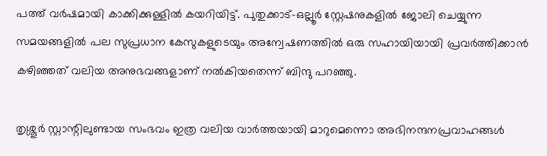പത്ത്‌ വര്‍ഷമായി കാക്കിക്കുള്ളില്‍ കയറിയിട്ട്‌. പുതുക്കാട്‌-ഒല്ലൂര്‍ സ്റ്റേഷനുകളില്‍ ജോലി ചെയ്യുന്ന സമയങ്ങളില്‍ പല സുപ്രധാന കേസുകളുടെയും അന്വേഷണത്തില്‍ ഒരു സഹായിയായി പ്രവര്‍ത്തിക്കാന്‍ കഴിഞ്ഞത്‌ വലിയ അനുഭവങ്ങളാണ്‌ നല്‍കിയതെന്ന്‌ ബിന്ദു പറഞ്ഞു.

തൃശ്ശൂര്‍ സ്റ്റാന്റിലുണ്ടായ സംഭവം ഇത്ര വലിയ വാര്‍ത്തയായി മാറുമെന്നൊ അഭിനന്ദനപ്രവാഹങ്ങള്‍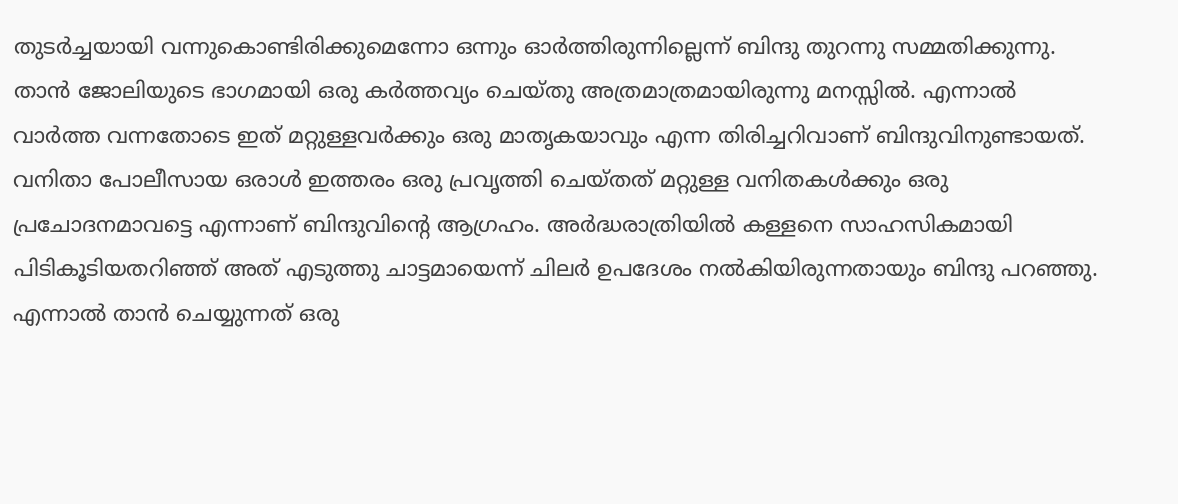തുടര്‍ച്ചയായി വന്നുകൊണ്ടിരിക്കുമെന്നോ ഒന്നും ഓര്‍ത്തിരുന്നില്ലെന്ന്‌ ബിന്ദു തുറന്നു സമ്മതിക്കുന്നു. താന്‍ ജോലിയുടെ ഭാഗമായി ഒരു കര്‍ത്തവ്യം ചെയ്തു അത്രമാത്രമായിരുന്നു മനസ്സില്‍. എന്നാല്‍ വാര്‍ത്ത വന്നതോടെ ഇത്‌ മറ്റുള്ളവര്‍ക്കും ഒരു മാതൃകയാവും എന്ന തിരിച്ചറിവാണ്‌ ബിന്ദുവിനുണ്ടായത്‌. വനിതാ പോലീസായ ഒരാള്‍ ഇത്തരം ഒരു പ്രവൃത്തി ചെയ്തത്‌ മറ്റുള്ള വനിതകള്‍ക്കും ഒരു പ്രചോദനമാവട്ടെ എന്നാണ്‌ ബിന്ദുവിന്റെ ആഗ്രഹം. അര്‍ദ്ധരാത്രിയില്‍ കള്ളനെ സാഹസികമായി പിടികൂടിയതറിഞ്ഞ്‌ അത്‌ എടുത്തു ചാട്ടമായെന്ന്‌ ചിലര്‍ ഉപദേശം നല്‍കിയിരുന്നതായും ബിന്ദു പറഞ്ഞു. എന്നാല്‍ താന്‍ ചെയ്യുന്നത്‌ ഒരു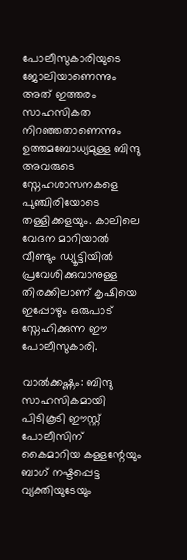പോലീസുകാരിയുടെ ജോലിയാണെന്നും അത്‌ ഇത്തരം സാഹസികത നിറഞ്ഞതാണെന്നും ഉത്തമബോധ്യമുള്ള ബിന്ദു അവരുടെ സ്നേഹശാസനകളെ പുഞ്ചിരിയോടെ തള്ളിക്കളയും. കാലിലെ വേദന മാറിയാല്‍ വീണ്ടും ഡ്യൂട്ടിയില്‍ പ്രവേശിക്കുവാനുള്ള തിരക്കിലാണ്‌ കൃഷിയെ ഇപ്പോഴും ഒരുപാട്‌ സ്നേഹിക്കുന്ന ഈ പോലീസുകാരി.

വാല്‍ക്കഷ്ണം: ബിന്ദു സാഹസികമായി പിടികൂടി ഈസ്റ്റ്‌ പോലീസിന്‌ കൈമാറിയ കള്ളന്റേയും ബാഗ്‌ നഷ്ടപ്പെട്ട വ്യക്തിയുടേയും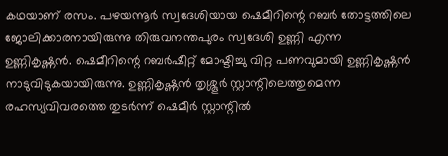കഥയാണ്‌ രസം. പഴയന്നൂര്‍ സ്വദേശിയായ ഷെമീറിന്റെ റബര്‍ തോട്ടത്തിലെ ജോലിക്കാരനായിരുന്നു തിരുവനന്തപുരം സ്വദേശി ഉണ്ണി എന്ന ഉണ്ണികൃഷ്ണന്‍. ഷെമീറിന്റെ റബര്‍ഷീറ്റ്‌ മോഷ്ടിച്ചു വിറ്റ പണവുമായി ഉണ്ണികൃഷ്ണന്‍ നാടുവിടുകയായിരുന്നു. ഉണ്ണികൃഷ്ണന്‍ തൃശ്ശൂര്‍ സ്റ്റാന്റിലെത്തുമെന്ന രഹസ്യവിവരത്തെ തുടര്‍ന്ന്‌ ഷെമീര്‍ സ്റ്റാന്റില്‍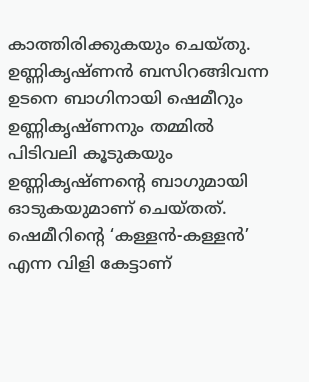കാത്തിരിക്കുകയും ചെയ്തു. ഉണ്ണികൃഷ്ണന്‍ ബസിറങ്ങിവന്ന ഉടനെ ബാഗിനായി ഷെമീറും ഉണ്ണികൃഷ്ണനും തമ്മില്‍ പിടിവലി കൂടുകയും ഉണ്ണികൃഷ്ണന്റെ ബാഗുമായി ഓടുകയുമാണ്‌ ചെയ്തത്‌. ഷെമീറിന്റെ ‘കള്ളന്‍-കള്ളന്‍’ എന്ന വിളി കേട്ടാണ്‌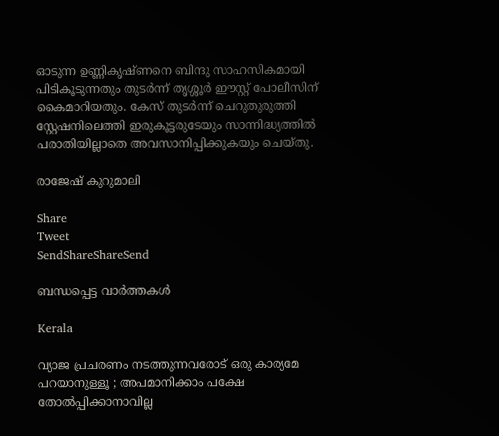ഓടുന്ന ഉണ്ണികൃഷ്ണനെ ബിന്ദു സാഹസികമായി പിടികൂടുന്നതും തുടര്‍ന്ന്‌ തൃശ്ശൂര്‍ ഈസ്റ്റ്‌ പോലീസിന്‌ കൈമാറിയതും. കേസ്‌ തുടര്‍ന്ന്‌ ചെറുതുരുത്തി സ്റ്റേഷനിലെത്തി ഇരുകൂട്ടരുടേയും സാന്നിദ്ധ്യത്തില്‍ പരാതിയില്ലാതെ അവസാനിപ്പിക്കുകയും ചെയ്തു.

രാജേഷ്‌ കുറുമാലി

Share
Tweet
SendShareShareSend

ബന്ധപ്പെട്ട വാര്‍ത്തകള്‍

Kerala

വ്യാജ പ്രചരണം നടത്തുന്നവരോട് ഒരു കാര്യമേ പറയാനുള്ളൂ ; അപമാനിക്കാം പക്ഷേ തോൽപ്പിക്കാനാവില്ല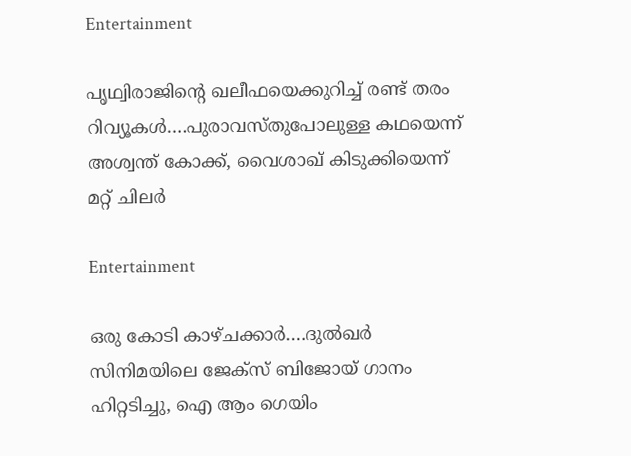Entertainment

പൃഥ്വിരാജിന്റെ ഖലീഫയെക്കുറിച്ച് രണ്ട് തരം റിവ്യൂകള്‍….പുരാവസ്തുപോലുള്ള കഥയെന്ന് അശ്വന്ത് കോക്ക്, വൈശാഖ് കിടുക്കിയെന്ന് മറ്റ് ചിലര്‍

Entertainment

ഒരു കോടി കാഴ്ചക്കാര്‍….ദുല്‍ഖര്‍ സിനിമയിലെ ജേക്സ് ബിജോയ് ഗാനം ഹിറ്റടിച്ചു, ഐ ആം ഗെയിം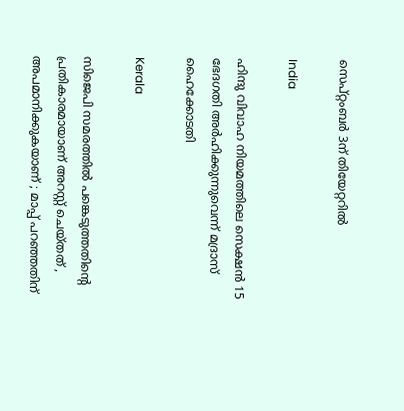സെപ്റ്റംബര്‍ 3ന് തിയേറ്ററില്‍

India

ഹിന്ദു വിവാഹ നിയമത്തിലെ സെക്ഷന്‍ 15 ഭേദഗതി അര്‍ഹിക്കുന്നുവെന്ന് മദ്രാസ് ഹൈക്കോടതി

Kerala

സിജെപി സമരത്തില്‍ പങ്കെടുത്തതിന്റെ പ്രതികാരമായാണ് അറസ്റ്റ് ചെയ്തത് , അപമാനിക്കുകയാണ് ; മാപ്പ് പറഞ്ഞതിന്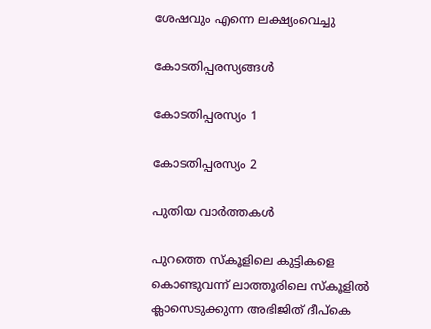ശേഷവും എന്നെ ലക്ഷ്യംവെച്ചു

കോടതിപ്പരസ്യങ്ങള്‍

കോടതിപ്പരസ്യം 1

കോടതിപ്പരസ്യം 2

പുതിയ വാര്‍ത്തകള്‍

പുറത്തെ സ്കൂളിലെ കുട്ടികളെ കൊണ്ടുവന്ന് ലാത്തൂരിലെ സ്കൂളില്‍ ക്ലാസെടുക്കുന്ന അഭിജിത് ദീപ്കെ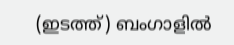(ഇടത്ത്) ബംഗാളില്‍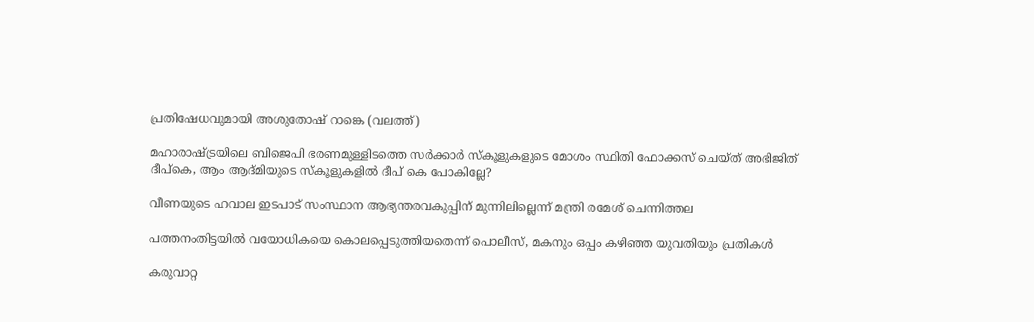പ്രതിഷേധവുമായി അശുതോഷ് റാങ്കെ (വലത്ത്)

മഹാരാഷ്‌ട്രയിലെ ബിജെപി ഭരണമുള്ളിടത്തെ സര്‍ക്കാര്‍ സ്കൂളുകളുടെ മോശം സ്ഥിതി ഫോക്കസ് ചെയ്ത് അഭിജിത് ദീപ്കെ, ആം ആദ്മിയുടെ സ്കൂളുകളില്‍ ദീപ് കെ പോകില്ലേ?

വീണയുടെ ഹവാല ഇടപാട് സംസ്ഥാന ആഭ്യന്തരവകുപ്പിന് മുന്നിലില്ലെന്ന് മന്ത്രി രമേശ് ചെന്നിത്തല

പത്തനംതിട്ടയില്‍ വയോധികയെ കൊലപ്പെടുത്തിയതെന്ന് പൊലീസ്, മകനും ഒപ്പം കഴിഞ്ഞ യുവതിയും പ്രതികള്‍

കരുവാറ്റ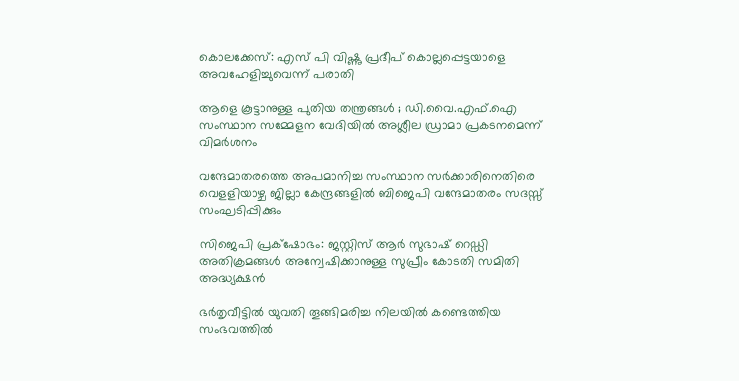കൊലക്കേസ്: എസ് പി വിഷ്ണു പ്രദീപ് കൊല്ലപ്പെട്ടയാളെ അവഹേളിച്ചുവെന്ന് പരാതി

ആളെ കൂട്ടാനുള്ള പുതിയ തന്ത്രങ്ങൾ ; ഡി.വൈ.എഫ്.ഐ സംസ്ഥാന സമ്മേളന വേദിയിൽ അശ്ലീല ഡ്രാമാ പ്രകടനമെന്ന് വിമർശനം

വന്ദേമാതരത്തെ അപമാനിച്ച സംസ്ഥാന സര്‍ക്കാരിനെതിരെ വെളളിയാഴ്ച ജില്ലാ കേന്ദ്രങ്ങളില്‍ ബിജെപി വന്ദേമാതരം സദസ്സ് സംഘടിപ്പിക്കും

സിജെപി പ്രക്‌ഷോഭം: ജസ്റ്റിസ് ആര്‍ സുഭാഷ് റെഡ്ഡി അതിക്രമങ്ങള്‍ അന്വേഷിക്കാനുള്ള സുപ്രീം കോടതി സമിതി അദ്ധ്യക്ഷന്‍

ഭര്‍തൃവീട്ടില്‍ യുവതി തൂങ്ങിമരിച്ച നിലയില്‍ കണ്ടെത്തിയ സംഭവത്തില്‍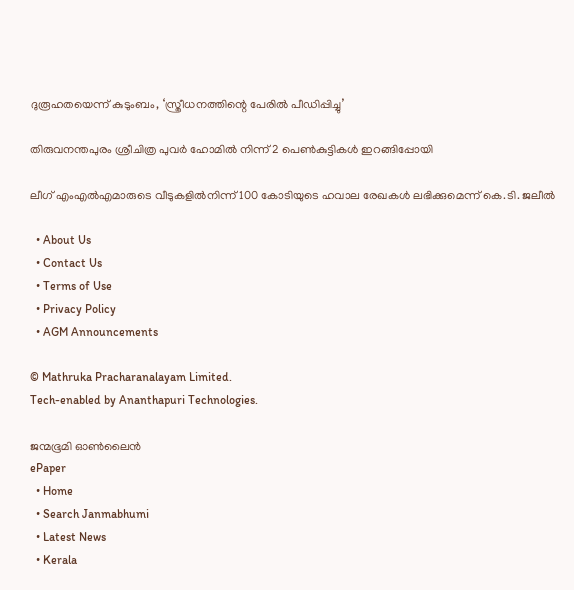ദുരൂഹതയെന്ന് കുടുംബം, ‘സ്ത്രീധനത്തിന്റെ പേരില്‍ പീഡിപ്പിച്ചു’

തിരുവനന്തപുരം ശ്രീചിത്ര പുവര്‍ ഹോമില്‍ നിന്ന് 2 പെണ്‍കുട്ടികള്‍ ഇറങ്ങിപ്പോയി

ലീഗ് എംഎല്‍എമാരുടെ വീടുകളില്‍നിന്ന് 100 കോടിയുടെ ഹവാല രേഖകള്‍ ലഭിക്കുമെന്ന് കെ.ടി. ജലീല്‍

  • About Us
  • Contact Us
  • Terms of Use
  • Privacy Policy
  • AGM Announcements

© Mathruka Pracharanalayam Limited.
Tech-enabled by Ananthapuri Technologies.

ജന്മഭൂമി ഓണ്‍ലൈന്‍
ePaper
  • Home
  • Search Janmabhumi
  • Latest News
  • Kerala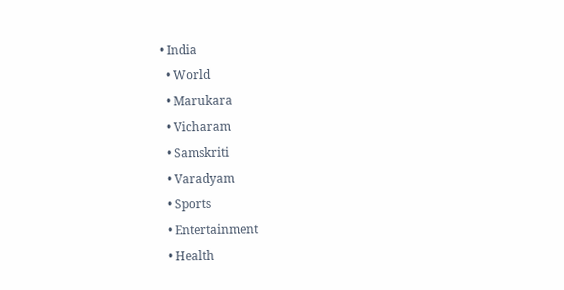• India
  • World
  • Marukara
  • Vicharam
  • Samskriti
  • Varadyam
  • Sports
  • Entertainment
  • Health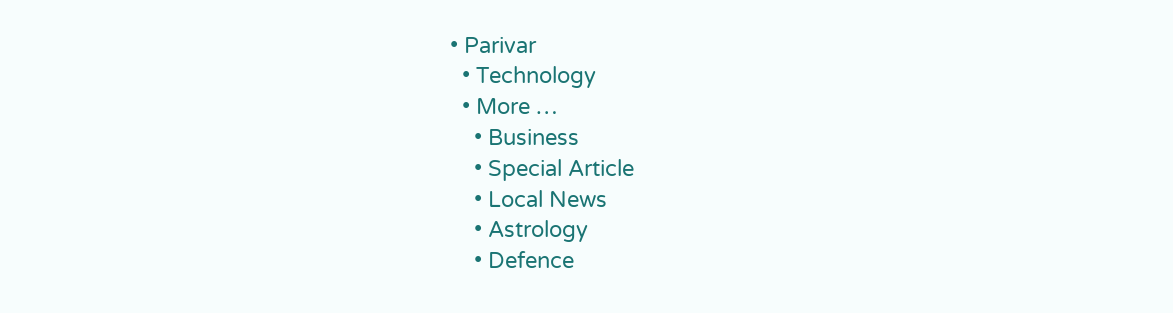• Parivar
  • Technology
  • More …
    • Business
    • Special Article
    • Local News
    • Astrology
    • Defence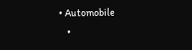• Automobile
    •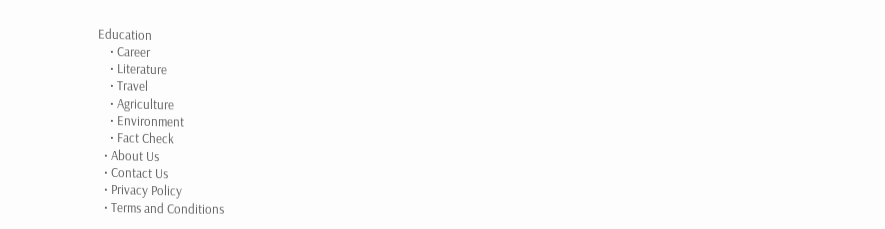Education
    • Career
    • Literature
    • Travel
    • Agriculture
    • Environment
    • Fact Check
  • About Us
  • Contact Us
  • Privacy Policy
  • Terms and Conditions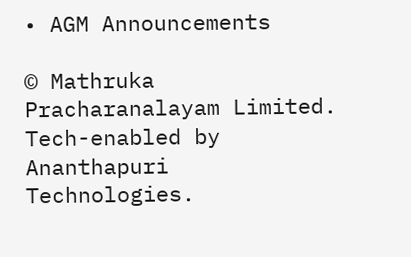• AGM Announcements

© Mathruka Pracharanalayam Limited.
Tech-enabled by Ananthapuri Technologies.